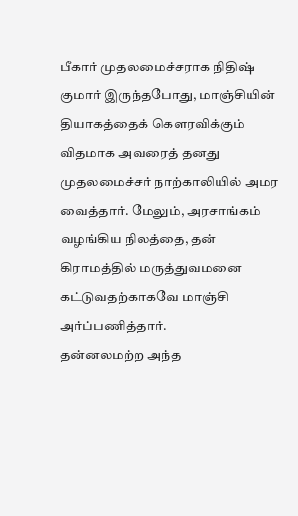பீகார் முதலமைச்சராக நிதிஷ் குமார் இருந்தபோது, மாஞ்சியின் தியாகத்தைக் கௌரவிக்கும் விதமாக அவரைத் தனது முதலமைச்சர் நாற்காலியில் அமர வைத்தார். மேலும், அரசாங்கம் வழங்கிய நிலத்தை, தன் கிராமத்தில் மருத்துவமனை கட்டுவதற்காகவே மாஞ்சி அர்ப்பணித்தார்.
தன்னலமற்ற அந்த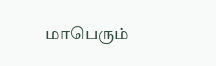மாபெரும்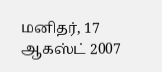மனிதர், 17 ஆகஸ்ட் 2007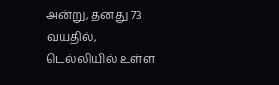அன்று, தனது 73 வயதில், டெல்லியில் உள்ள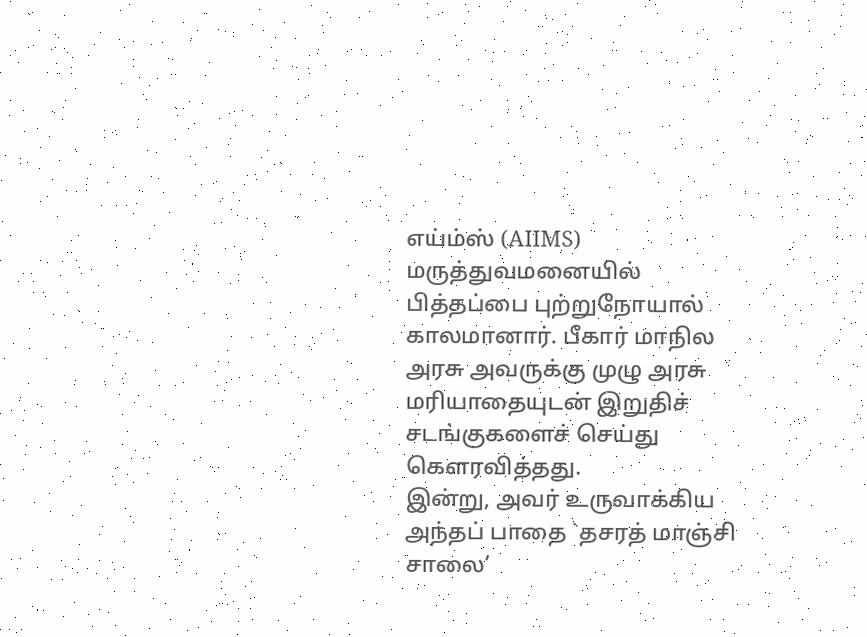எய்ம்ஸ் (AIIMS) மருத்துவமனையில் பித்தப்பை புற்றுநோயால் காலமானார். பீகார் மாநில அரசு அவருக்கு முழு அரசு மரியாதையுடன் இறுதிச் சடங்குகளைச் செய்து கௌரவித்தது.
இன்று, அவர் உருவாக்கிய அந்தப் பாதை `தசரத் மாஞ்சி சாலை’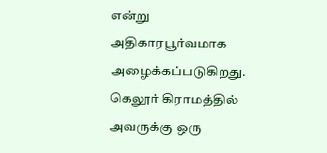என்று அதிகாரபூர்வமாக அழைக்கப்படுகிறது. கெலூர் கிராமத்தில் அவருக்கு ஒரு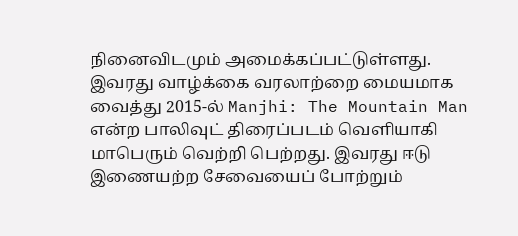நினைவிடமும் அமைக்கப்பட்டுள்ளது.
இவரது வாழ்க்கை வரலாற்றை மையமாக வைத்து 2015-ல் Manjhi: The Mountain Man என்ற பாலிவுட் திரைப்படம் வெளியாகி மாபெரும் வெற்றி பெற்றது. இவரது ஈடு இணையற்ற சேவையைப் போற்றும்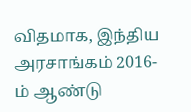விதமாக, இந்திய அரசாங்கம் 2016-ம் ஆண்டு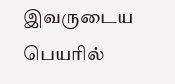இவருடைய பெயரில்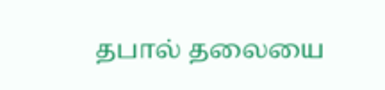தபால் தலையை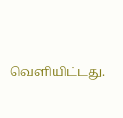வெளியிட்டது.